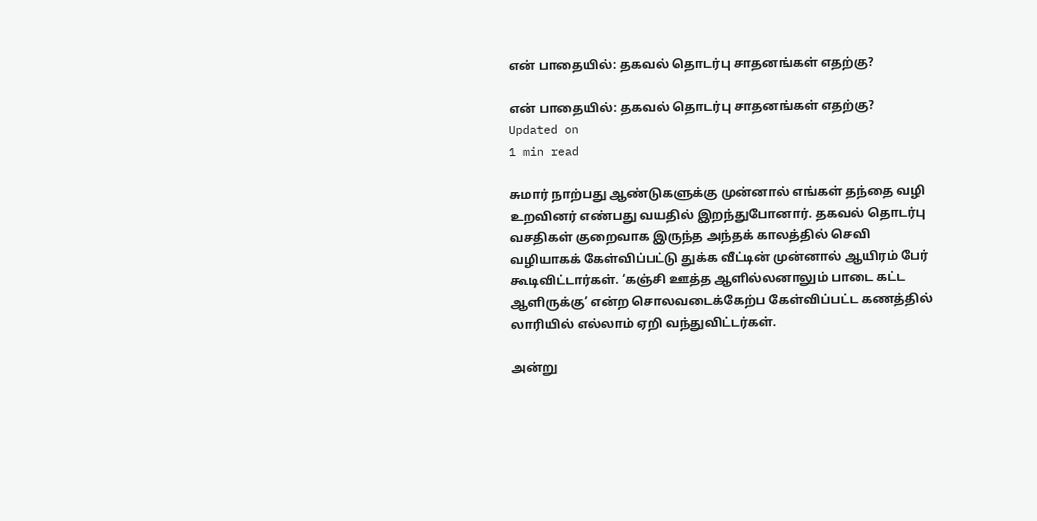என் பாதையில்: தகவல் தொடர்பு சாதனங்கள் எதற்கு?

என் பாதையில்: தகவல் தொடர்பு சாதனங்கள் எதற்கு?
Updated on
1 min read

சுமார் நாற்பது ஆண்டுகளுக்கு முன்னால் எங்கள் தந்தை வழி உறவினர் எண்பது வயதில் இறந்துபோனார். தகவல் தொடர்பு வசதிகள் குறைவாக இருந்த அந்தக் காலத்தில் செவி வழியாகக் கேள்விப்பட்டு துக்க வீட்டின் முன்னால் ஆயிரம் பேர் கூடிவிட்டார்கள். ‘கஞ்சி ஊத்த ஆளில்லனாலும் பாடை கட்ட ஆளிருக்கு’ என்ற சொலவடைக்கேற்ப கேள்விப்பட்ட கணத்தில் லாரியில் எல்லாம் ஏறி வந்துவிட்டர்கள்.

அன்று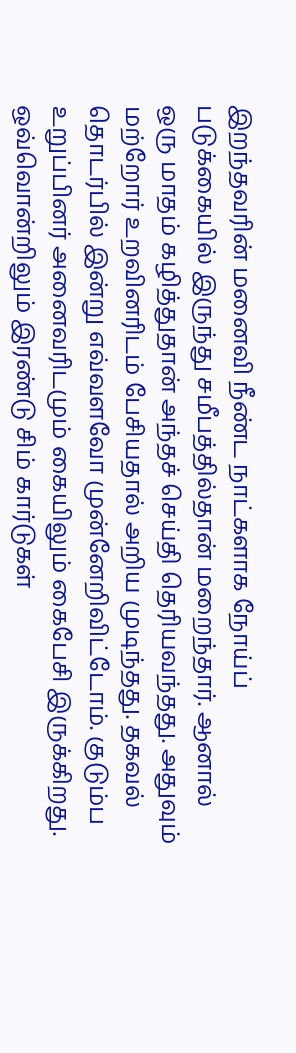இறந்தவரின் மனைவி நீண்ட நாட்களாக நோய்ப் படுக்கையில் இருந்து சமீபத்தில்தான் மறைந்தார். ஆனால் ஒரு மாதம் கழித்துதான் அந்தச் செய்தி தெரியவந்தது. அதுவும் மற்றோர் உறவினரிடம் பேசியதால் அறிய முடிந்தது. தகவல் தொடர்பில் இன்று எவ்வளவோ முன்னேறிவிட்டோம். குடும்ப உறுப்பினர் அனைவரிடமும் கையிலும் கைபேசி இருக்கிறது. ஒவ்வொன்றிலும் இரண்டு சிம் கார்டுகள்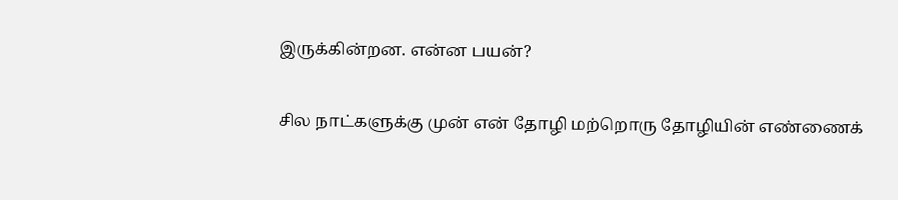இருக்கின்றன. என்ன பயன்?

சில நாட்களுக்கு முன் என் தோழி மற்றொரு தோழியின் எண்ணைக்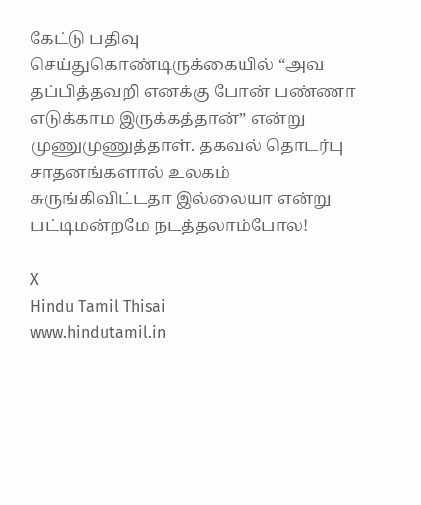கேட்டு பதிவு செய்துகொண்டிருக்கையில் “அவ தப்பித்தவறி எனக்கு போன் பண்ணா எடுக்காம இருக்கத்தான்” என்று முணுமுணுத்தாள். தகவல் தொடர்பு சாதனங்களால் உலகம் சுருங்கிவிட்டதா இல்லையா என்று பட்டிமன்றமே நடத்தலாம்போல!

X
Hindu Tamil Thisai
www.hindutamil.in